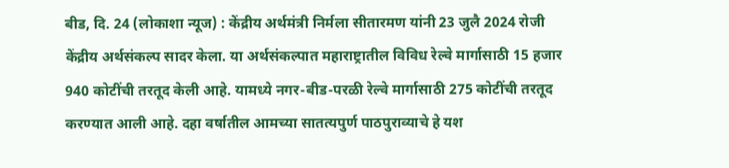बीड, दि. 24 (लोकाशा न्यूज) : केंद्रीय अर्थमंत्री निर्मला सीतारमण यांनी 23 जुलै 2024 रोजी केंद्रीय अर्थसंकल्प सादर केला. या अर्थसंकल्पात महाराष्ट्रातील विविध रेल्वे मार्गासाठी 15 हजार 940 कोटींची तरतूद केली आहे. यामध्ये नगर-बीड-परळी रेल्वे मार्गासाठी 275 कोटींची तरतूद करण्यात आली आहे. दहा वर्षातील आमच्या सातत्यपुर्ण पाठपुराव्याचे हे यश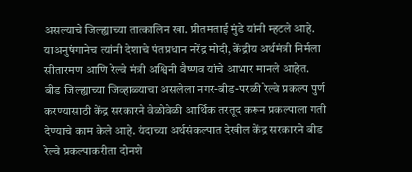असल्याचे जिल्ह्याच्या तात्कालिन खा. प्रीतमताई मुंडे यांनी म्हटले आहे. याअनुषंगानेच त्यांनी देशाचे पंतप्रधान नरेंद्र मोदी, केंद्रीय अर्थमंत्री निर्मला सीतारमण आणि रेल्वे मंत्री अश्विनी वैष्णव यांचे आभार मानले आहेत.
बीड जिल्ह्याच्या जिव्हाळ्याचा असलेला नगर-बीड-परळी रेल्वे प्रकल्प पुर्ण करण्यासाठी केंद्र सरकारने वेळोवेळी आर्थिक तरतूद करून प्रकल्पाला गती देण्याचे काम केले आहे. यंदाच्या अर्थसंकल्पात देखील केंद्र सरकारने बीड रेल्वे प्रकल्पाकरीता दोनशे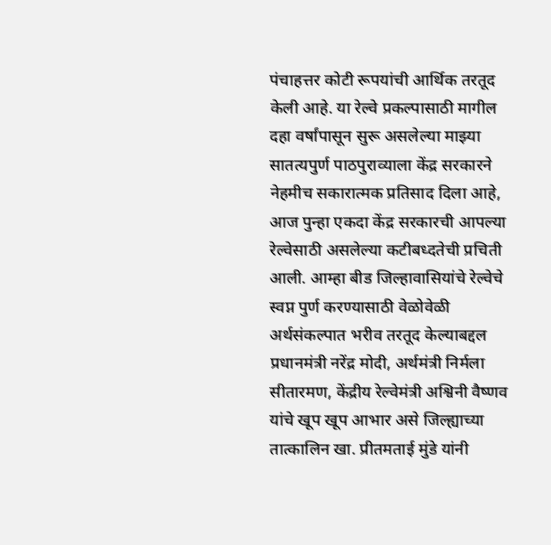पंचाहत्तर कोटी रूपयांची आर्थिक तरतूद केली आहे. या रेल्वे प्रकल्पासाठी मागील दहा वर्षांपासून सुरू असलेल्या माझ्या सातत्यपुर्ण पाठपुराव्याला केंद्र सरकारने नेहमीच सकारात्मक प्रतिसाद दिला आहे, आज पुन्हा एकदा केंद्र सरकारची आपल्या रेल्वेसाठी असलेल्या कटीबध्दतेची प्रचिती आली. आम्हा बीड जिल्हावासियांचे रेल्वेचे स्वप्न पुर्ण करण्यासाठी वेळोवेळी अर्थसंकल्पात भरीव तरतूद केल्याबद्दल प्रधानमंत्री नरेंद्र मोदी, अर्थमंत्री निर्मला सीतारमण, केंद्रीय रेल्वेमंत्री अश्विनी वैष्णव यांचे खूप खूप आभार असे जिल्ह्याच्या तात्कालिन खा. प्रीतमताई मुंडे यांनी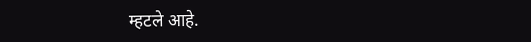म्हटले आहे.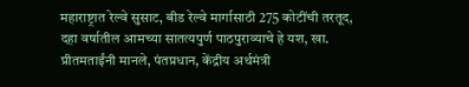महाराष्ट्रात रेल्वे सुसाट, बीड रेल्वे मार्गासाठी 275 कोटींची तरतूद, दहा वर्षातील आमच्या सातत्यपुर्ण पाठपुराव्याचे हे यश, खा. प्रीतमताईंनी मानले, पंतप्रधान, केंद्रीय अर्थमंत्री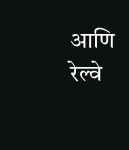आणि रेल्वे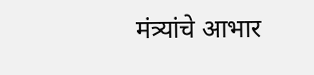मंत्र्यांचे आभार